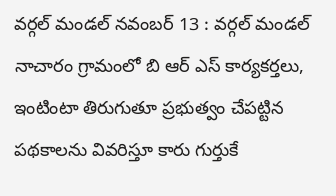వర్గల్ మండల్ నవంబర్ 13 : వర్గల్ మండల్ నాచారం గ్రామంలో బి ఆర్ ఎస్ కార్యకర్తలు, ఇంటింటా తిరుగుతూ ప్రభుత్వం చేపట్టిన పథకాలను వివరిస్తూ కారు గుర్తుకే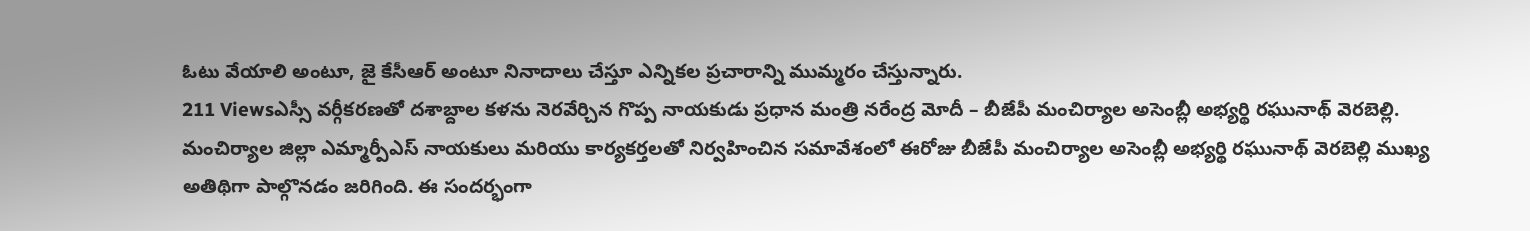ఓటు వేయాలి అంటూ, జై కేసీఆర్ అంటూ నినాదాలు చేస్తూ ఎన్నికల ప్రచారాన్ని ముమ్మరం చేస్తున్నారు.
211 Viewsఎస్సీ వర్గీకరణతో దశాబ్దాల కళను నెరవేర్చిన గొప్ప నాయకుడు ప్రధాన మంత్రి నరేంద్ర మోదీ – బీజేపీ మంచిర్యాల అసెంబ్లీ అభ్యర్థి రఘునాథ్ వెరబెల్లి. మంచిర్యాల జిల్లా ఎమ్మార్పీఎస్ నాయకులు మరియు కార్యకర్తలతో నిర్వహించిన సమావేశంలో ఈరోజు బీజేపీ మంచిర్యాల అసెంబ్లీ అభ్యర్థి రఘునాథ్ వెరబెల్లి ముఖ్య అతిథిగా పాల్గొనడం జరిగింది. ఈ సందర్భంగా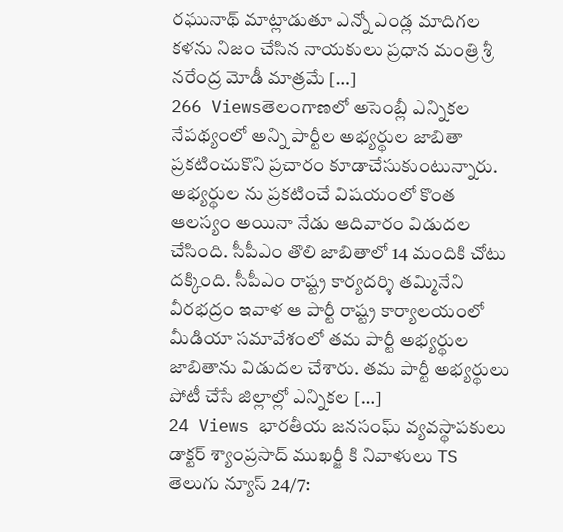రఘునాథ్ మాట్లాడుతూ ఎన్నో ఎండ్ల మాదిగల కళను నిజం చేసిన నాయకులు ప్రధాన మంత్రి శ్రీ నరేంద్ర మోడీ మాత్రమే […]
266 Viewsతెలంగాణలో అసెంబ్లీ ఎన్నికల నేపథ్యంలో అన్ని పార్టీల అభ్యర్థుల జాబితా ప్రకటించుకొని ప్రచారం కూడాచేసుకుంటున్నారు. అభ్యర్థుల ను ప్రకటించే విషయంలో కొంత ఆలస్యం అయినా నేడు ఆదివారం విడుదల చేసింది. సీపీఎం తొలి జాబితాలో 14 మందికి చోటు దక్కింది. సీపీఎం రాష్ట్ర కార్యదర్శి తమ్మినేని వీరభద్రం ఇవాళ ఆ పార్టీ రాష్ట్ర కార్యాలయంలో మీడియా సమావేశంలో తమ పార్టీ అభ్యర్థుల జాబితాను విడుదల చేశారు. తమ పార్టీ అభ్యర్థులు పోటీ చేసే జిల్లాల్లో ఎన్నికల […]
24 Views భారతీయ జనసంఘ్ వ్యవస్థాపకులు డాక్టర్ శ్యాంప్రసాద్ ముఖర్జీ కి నివాళులు TS తెలుగు న్యూస్ 24/7: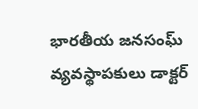భారతీయ జనసంఘ్ వ్యవస్థాపకులు డాక్టర్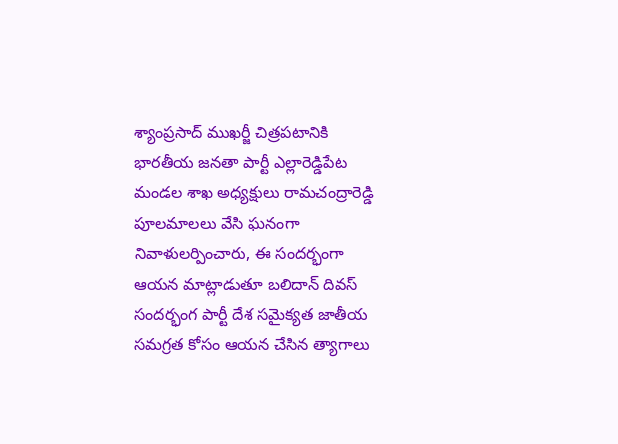శ్యాంప్రసాద్ ముఖర్జీ చిత్రపటానికి భారతీయ జనతా పార్టీ ఎల్లారెడ్డిపేట మండల శాఖ అధ్యక్షులు రామచంద్రారెడ్డి పూలమాలలు వేసి ఘనంగా నివాళులర్పించారు, ఈ సందర్భంగా ఆయన మాట్లాడుతూ బలిదాన్ దివస్ సందర్భంగ పార్టీ దేశ సమైక్యత జాతీయ సమగ్రత కోసం ఆయన చేసిన త్యాగాలు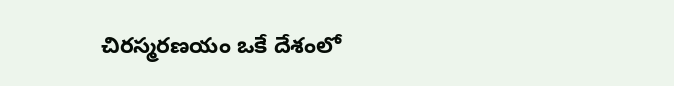చిరస్మరణయం ఒకే దేశంలో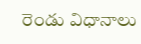రెండు విధానాలు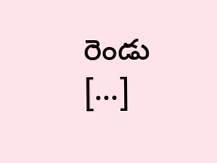రెండు […]